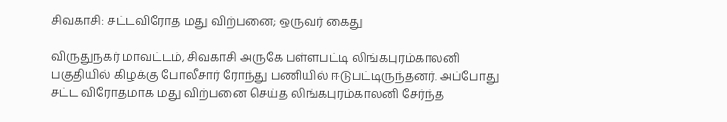சிவகாசி: சட்டவிரோத மது விற்பனை; ஒருவர் கைது

விருதுநகர் மாவட்டம், சிவகாசி அருகே பள்ளபட்டி லிங்கபுரம்காலனி பகுதியில் கிழக்கு போலீசார் ரோந்து பணியில் ஈடுபட்டிருந்தனர். அப்போது சட்ட விரோதமாக மது விற்பனை செய்த லிங்கபுரம்காலனி சேர்ந்த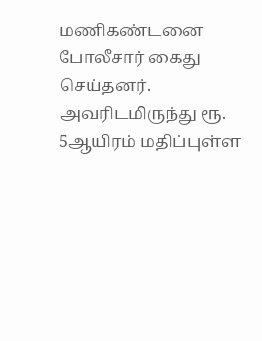மணிகண்டனை போலீசார் கைது செய்தனர். அவரிடமிருந்து ரூ. 5ஆயிரம் மதிப்புள்ள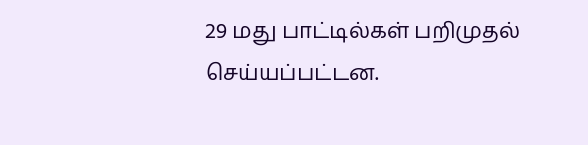29 மது பாட்டில்கள் பறிமுதல் செய்யப்பட்டன.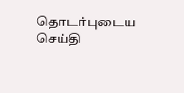தொடர்புடைய செய்தி